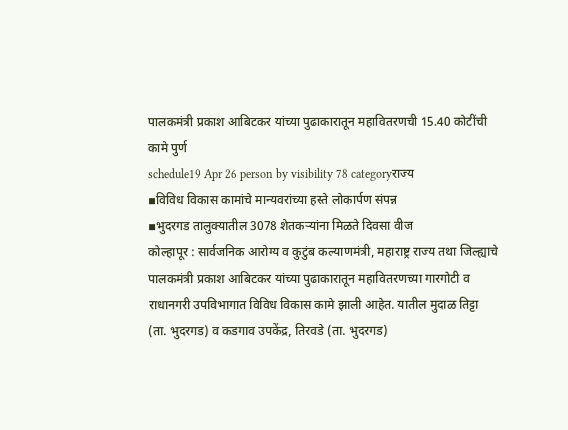पालकमंत्री प्रकाश आबिटकर यांच्या पुढाकारातून महावितरणची 15.40 कोटींची कामे पुर्ण
schedule19 Apr 26 person by visibility 78 categoryराज्य
▪विविध विकास कामांचे मान्यवरांच्या हस्ते लोकार्पण संपन्न
▪भुदरगड तालुक्यातील 3078 शेतकऱ्यांना मिळते दिवसा वीज
कोल्हापूर : सार्वजनिक आरोग्य व कुटुंब कल्याणमंत्री, महाराष्ट्र राज्य तथा जिल्ह्याचे पालकमंत्री प्रकाश आबिटकर यांच्या पुढाकारातून महावितरणच्या गारगोटी व राधानगरी उपविभागात विविध विकास कामे झाली आहेत. यातील मुदाळ तिट्टा (ता. भुदरगड) व कडगाव उपकेंद्र, तिरवडे (ता. भुदरगड)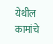येथील कामांचे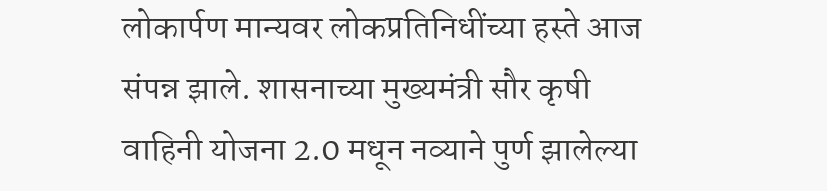लोकार्पण मान्यवर लोकप्रतिनिधींच्या हस्ते आज संपन्न झाले. शासनाच्या मुख्यमंत्री सौर कृषी वाहिनी योजना 2.0 मधून नव्याने पुर्ण झालेल्या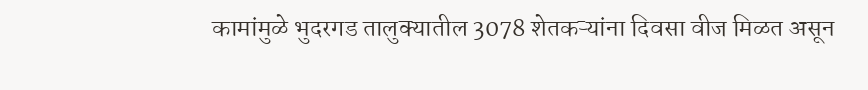कामांमुळे भुदरगड तालुक्यातील 3078 शेतकऱ्यांना दिवसा वीज मिळत असून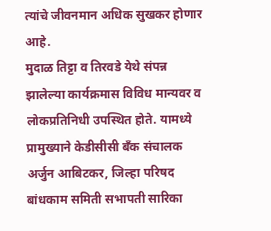त्यांचे जीवनमान अधिक सुखकर होणार आहे.
मुदाळ तिट्टा व तिरवडे येथे संपन्न झालेल्या कार्यक्रमास विविध मान्यवर व लोकप्रतिनिधी उपस्थित होते. यामध्ये प्रामुख्याने केडीसीसी बॅंक संचालक अर्जुन आबिटकर, जिल्हा परिषद बांधकाम समिती सभापती सारिका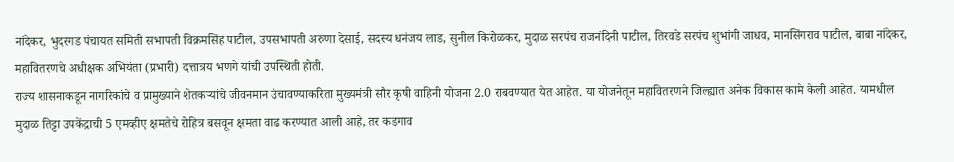नांदेकर, भुदरगड पंचायत समिती सभापती विक्रमसिंह पाटील, उपसभापती अरुणा देसाई, सदस्य धनंजय लाड, सुनील किरोळकर, मुदाळ सरपंच राजनंदिनी पाटील, तिरवडे सरपंच शुभांगी जाधव, मानसिंगराव पाटील, बाबा नांदेकर, महावितरणचे अधीक्षक अभियंता (प्रभारी) दत्तात्रय भणगे यांची उपस्थिती होती.
राज्य शासनाकडून नागरिकांचे व प्रामुख्याने शेतकऱ्यांचे जीवनमान उंचावण्याकरिता मुख्यमंत्री सौर कृषी वाहिनी योजना 2.0 राबवण्यात येत आहेत. या योजनेतून महावितरणने जिल्ह्यात अनेक विकास कामे केली आहेत. यामधील मुदाळ तिट्टा उपकेंद्राची 5 एमव्हीए क्षमतेचे रोहित्र बसवून क्षमता वाढ करण्यात आली आहे, तर कडगाव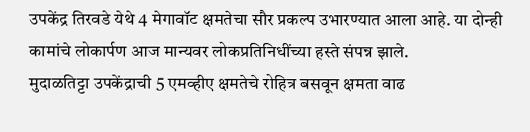उपकेंद्र तिरवडे येथे 4 मेगावॉट क्षमतेचा सौर प्रकल्प उभारण्यात आला आहे. या दोन्ही कामांचे लोकार्पण आज मान्यवर लोकप्रतिनिधींच्या हस्ते संपन्न झाले.
मुदाळतिट्टा उपकेंद्राची 5 एमव्हीए क्षमतेचे रोहित्र बसवून क्षमता वाढ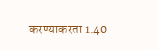करण्याकरता 1.40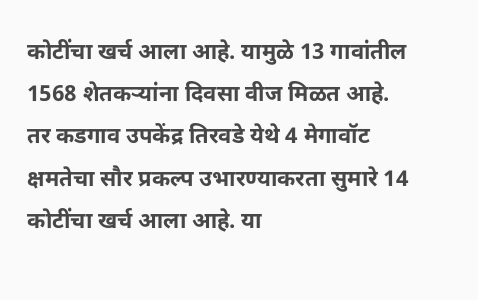कोटींचा खर्च आला आहे. यामुळे 13 गावांतील 1568 शेतकऱ्यांना दिवसा वीज मिळत आहे. तर कडगाव उपकेंद्र तिरवडे येथे 4 मेगावॉट क्षमतेचा सौर प्रकल्प उभारण्याकरता सुमारे 14 कोटींचा खर्च आला आहे. या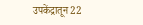उपकेंद्रातून 22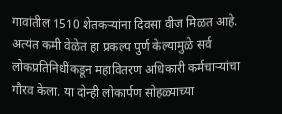गावांतील 1510 शेतकऱ्यांना दिवसा वीज मिळत आहे. अत्यंत कमी वेळेत हा प्रकल्प पुर्ण केल्यामुळे सर्व लोकप्रतिनिधींकडून महावितरण अधिकारी कर्मचाऱ्यांचा गौरव केला. या दोन्ही लोकार्पण सोहळ्याच्या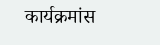कार्यक्रमांस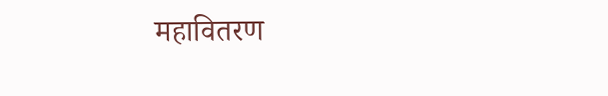महावितरण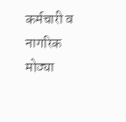कर्मचारी व नागरिक मोठ्या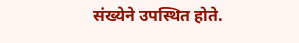संख्येने उपस्थित होते.